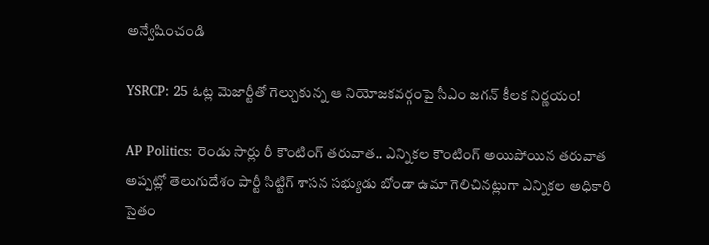అన్వేషించండి

YSRCP: 25 ఓట్ల మెజార్టీతో గెల్చుకున్న ఆ నియోజకవర్గంపై సీఎం జగన్ కీలక నిర్ణయం!

AP Politics: రెండు సార్లు రీ కౌంటింగ్ తరువాత.. ఎన్నికల కౌంటింగ్ అయిపోయిన తరువాత అప్పట్లో తెలుగుదేశం పార్టీ సిట్టిగ్ శాసన సభ్యుడు బోండా ఉమా గెలిచినట్లుగా ఎన్నికల అధికారి సైతం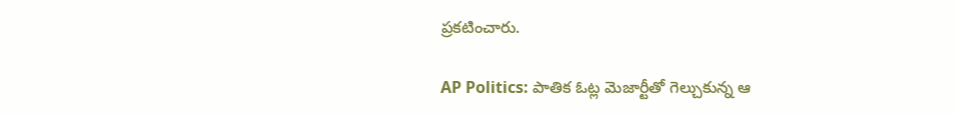ప్రకటించారు.

AP Politics: పాతిక ఓట్ల మెజార్టీతో గెల్చుకున్న ఆ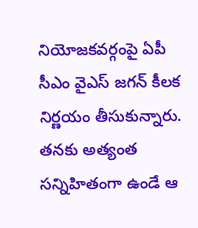నియోజకవర్గంపై ఏపీ సీఎం వైఎస్ జగన్ కీలక నిర్ణయం తీసుకున్నారు. తనకు అత్యంత సన్నిహితంగా ఉండే ఆ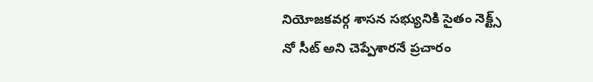నియోజకవర్గ శాసన సభ్యునికి సైతం నెక్ట్స్ నో సీట్ అని చెప్పేశారనే ప్రచారం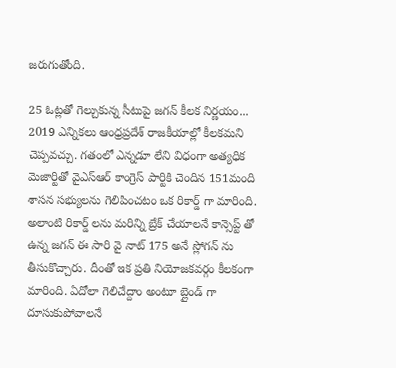జరుగుతోంది.

25 ఓట్లతో గెల్చుకున్న సీటుపై జగన్ కీలక నిర్ణయం...
2019 ఎన్నికలు ఆంధ్రప్రదేశ్ రాజకీయాల్లో కీలకమని చెప్పవచ్చు. గతంలో ఎన్నడూ లేని విధంగా అత్యధిక మెజార్టితో వైఎస్ఆర్ కాంగ్రెస్ పార్టికి చెందిన 151మంది శాసన సభ్యులను గెలిపించటం ఒక రికార్డ్ గా మారింది. అలాంటి రికార్డ్ లను మరిన్ని బ్రేక్ చేయాలనే కాన్సెప్ట్ తో ఉన్న జగన్ ఈ సారి వై నాట్ 175 అనే స్లోగన్ ను తీసుకొచ్చారు. దీంతో ఇక ప్రతి నియోజకవర్గం కీలకంగా మారింది. ఏదోలా గెలిచేద్దాం అంటూ బ్లైండ్ గా దూసుకుపోవాలనే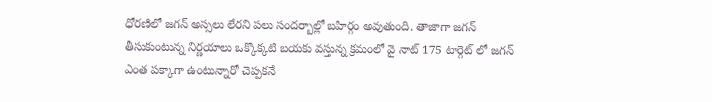ధోరణిలో జగన్ అస్సలు లేరని పలు సందర్బాల్లో బహిర్గం అవుతుంది. తాజాగా జగన్ తీసుకుంటున్న నిర్ణయాలు ఒక్కొక్కటి బయకు వస్తున్న క్రమంలో వై నాట్ 175 టార్గెట్ లో జగన్ ఎంత పక్కాగా ఉంటున్నారో చెప్పకనే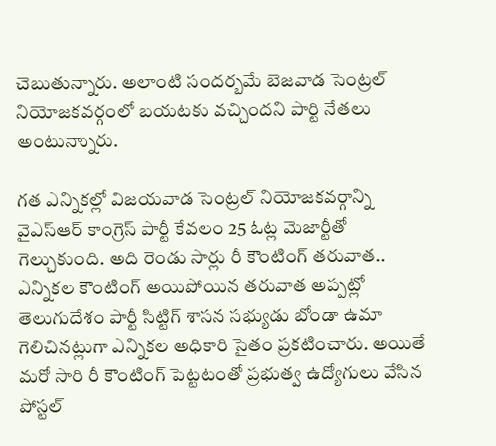చెబుతున్నారు. అలాంటి సందర్బమే బెజవాడ సెంట్రల్ నియోజకవర్గంలో బయటకు వచ్చిందని పార్టి నేతలు అంటున్నాురు.

గత ఎన్నికల్లో విజయవాడ సెంట్రల్ నియోజకవర్గాన్ని వైఎస్ఆర్ కాంగ్రెస్ పార్టీ కేవలం 25 ఓట్ల మెజార్టీతో గెల్చుకుంది. అది రెండు సార్లు రీ కౌంటింగ్ తరువాత.. ఎన్నికల కౌంటింగ్ అయిపోయిన తరువాత అప్పట్లో తెలుగుదేశం పార్టీ సిట్టిగ్ శాసన సభ్యుడు బోండా ఉమా గెలిచినట్లుగా ఎన్నికల అధికారి సైతం ప్రకటించారు. అయితే మరో సారి రీ కౌంటింగ్ పెట్టటంతో ప్రభుత్వ ఉద్యోగులు వేసిన పోస్టల్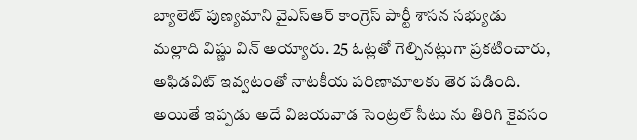బ్యాలెట్ పుణ్యమాని వైఎస్ఆర్ కాంగ్రెస్ పార్టీ శాసన సభ్యుడు మల్లాది విష్ణు విన్ అయ్యారు. 25 ఓట్లతో గెల్చినట్లుగా ప్రకటించారు, అఫిడవిట్ ఇవ్వటంతో నాటకీయ పరిణామాలకు తెర పడింది. అయితే ఇప్పడు అదే విజయవాడ సెంట్రల్ సీటు ను తిరిగి కైవసం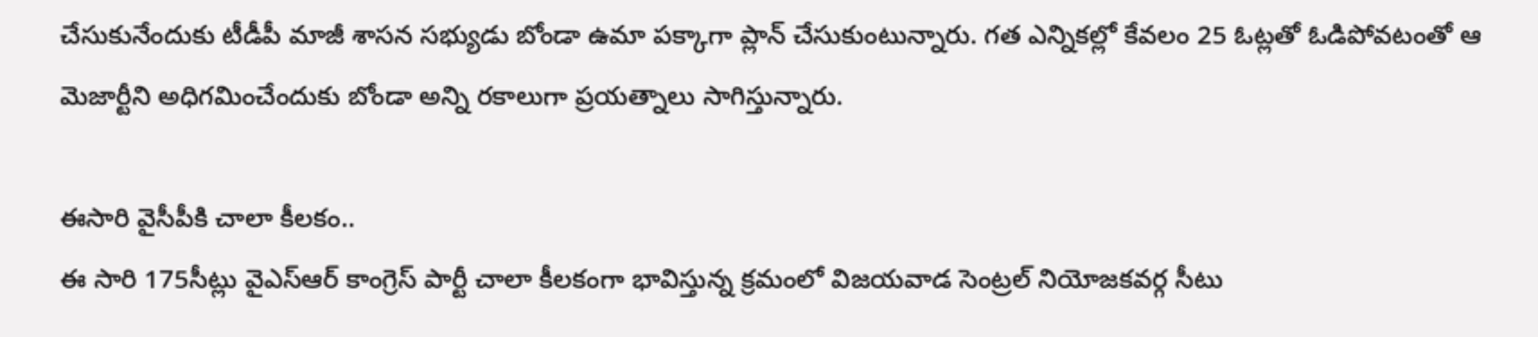చేసుకునేందుకు టీడీపీ మాజీ శాసన సభ్యుడు బోండా ఉమా పక్కాగా ప్లాన్ చేసుకుంటున్నారు. గత ఎన్నికల్లో కేవలం 25 ఓట్లతో ఓడిపోవటంతో ఆ మెజార్టీని అధిగమించేందుకు బోండా అన్ని రకాలుగా ప్రయత్నాలు సాగిస్తున్నారు.

ఈసారి వైసీపీకి చాలా కీలకం..
ఈ సారి 175సీట్లు వైఎస్ఆర్ కాంగ్రెస్ పార్టీ చాలా కీలకంగా భావిస్తున్న క్రమంలో విజయవాడ సెంట్రల్ నియోజకవర్గ సీటు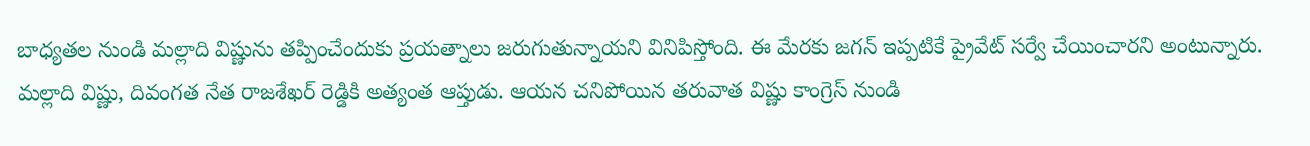బాధ్యతల నుండి మల్లాది విష్ణును తప్పించేందుకు ప్రయత్నాలు జరుగుతున్నాయని వినిపిస్తోంది. ఈ మేరకు జగన్ ఇప్పటికే ప్రైవేట్ సర్వే చేయించారని అంటున్నారు. మల్లాది విష్ణు, దివంగత నేత రాజశేఖర్ రెడ్డికి అత్యంత ఆప్తుడు. ఆయన చనిపోయిన తరువాత విష్ణు కాంగ్రెస్ నుండి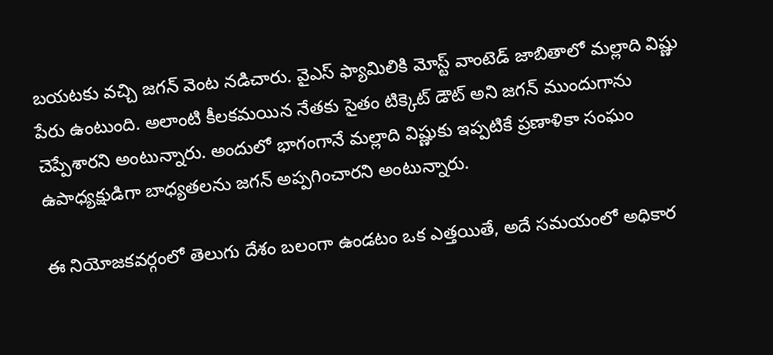బయటకు వచ్చి జగన్ వెంట నడిచారు. వైఎస్ ఫ్యామిలికి మోస్ట్ వాంటెడ్ జాబితాలో మల్లాది విష్ణు పేరు ఉంటుంది. అలాంటి కీలకమయిన నేతకు సైతం టిక్కెట్ డౌట్ అని జగన్ ముందుగాను చెప్పేశారని అంటున్నారు. అందులో భాగంగానే మల్లాది విష్ణుకు ఇప్పటికే ప్రణాళికా సంఘం ఉపాధ్యక్షుడిగా బాధ్యతలను జగన్ అప్పగించారని అంటున్నారు.

ఈ నియోజకవర్గంలో తెలుగు దేశం బలంగా ఉండటం ఒక ఎత్తయితే, అదే సమయంలో అధికార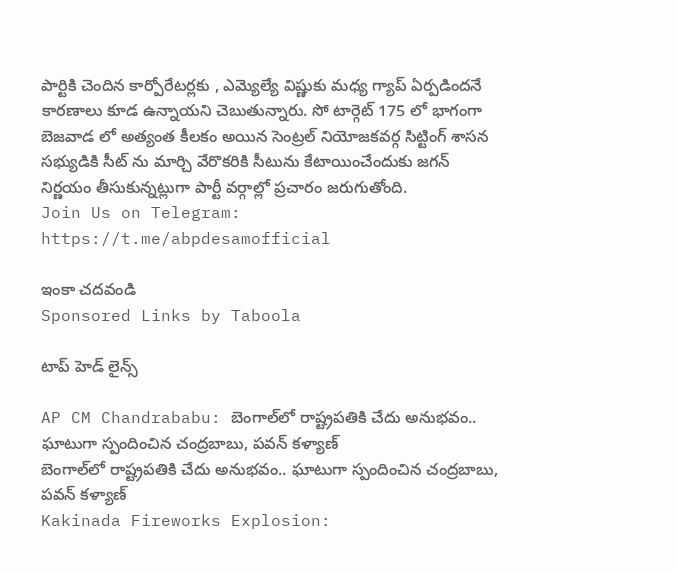పార్టికి చెందిన కార్పోరేటర్లకు , ఎమ్యెల్యే విష్ణుకు మధ్య గ్యాప్ ఏర్పడిందనే కారణాలు కూడ ఉన్నాయని చెబుతున్నారు. సో టార్గెట్ 175 లో భాగంగా బెజవాడ లో అత్యంత కీలకం అయిన సెంట్రల్ నియోజకవర్గ సిట్టింగ్ శాసన సభ్యుడికి సీట్ ను మార్చి వేరొకరికి సీటును కేటాయించేందుకు జగన్ నిర్ణయం తీసుకున్నట్లుగా పార్టీ వర్గాల్లో ప్రచారం జరుగుతోంది.
Join Us on Telegram: https://t.me/abpdesamofficial

ఇంకా చదవండి
Sponsored Links by Taboola

టాప్ హెడ్ లైన్స్

AP CM Chandrababu: బెంగాల్‌లో రాష్ట్రపతికి చేదు అనుభవం.. ఘాటుగా స్పందించిన చంద్రబాబు, పవన్ కళ్యాణ్
బెంగాల్‌లో రాష్ట్రపతికి చేదు అనుభవం.. ఘాటుగా స్పందించిన చంద్రబాబు, పవన్ కళ్యాణ్
Kakinada Fireworks Explosion: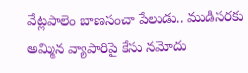వేట్లపాలెం బాణసంచా పేలుడు.. ముడిసరకు అమ్మిన వ్యాపారిపై కేసు నమోదు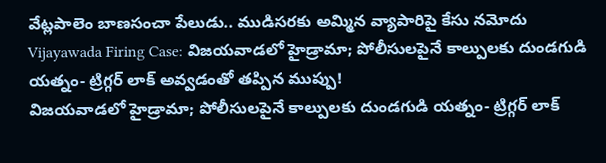వేట్లపాలెం బాణసంచా పేలుడు.. ముడిసరకు అమ్మిన వ్యాపారిపై కేసు నమోదు
Vijayawada Firing Case: విజయవాడలో హైడ్రామా; పోలీసులపైనే కాల్పులకు దుండగుడి యత్నం- ట్రిగ్గర్‌ లాక్ అవ్వడంతో తప్పిన ముప్పు!
విజయవాడలో హైడ్రామా; పోలీసులపైనే కాల్పులకు దుండగుడి యత్నం- ట్రిగ్గర్‌ లాక్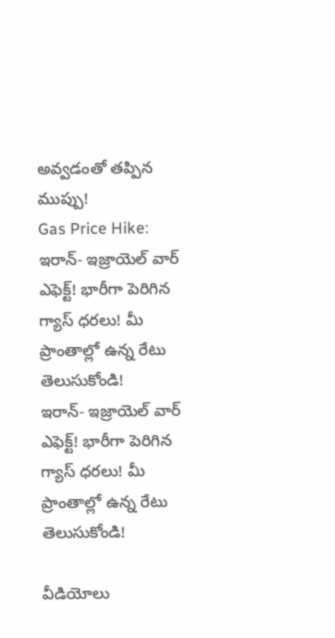అవ్వడంతో తప్పిన ముప్పు!
Gas Price Hike: ఇరాన్- ఇజ్రాయెల్ వార్ ఎఫెక్ట్‌! భారీగా పెరిగిన గ్యాస్‌ ధరలు! మీ ప్రాంతాల్లో ఉన్న రేటు తెలుసుకోండి!
ఇరాన్- ఇజ్రాయెల్ వార్ ఎఫెక్ట్‌! భారీగా పెరిగిన గ్యాస్‌ ధరలు! మీ ప్రాంతాల్లో ఉన్న రేటు తెలుసుకోండి!

వీడియోలు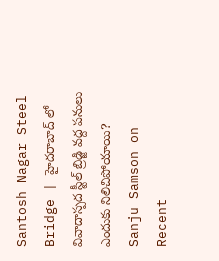Santosh Nagar Steel Bridge | హైదరాబాద్ లో వివాదాస్పద స్టీల్ బ్రిడ్జి వద్ద పనులు ఎందుకు నిలిచిపోయాయి?
Sanju Samson on Recent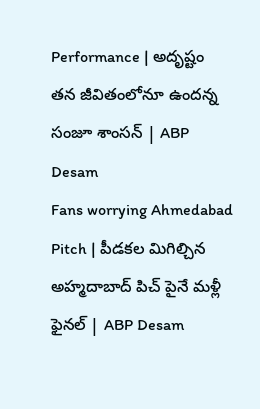Performance | అదృష్టం తన జీవితంలోనూ ఉందన్న సంజూ శాంసన్ | ABP Desam
Fans worrying Ahmedabad Pitch | పీడకల మిగిల్చిన అహ్మదాబాద్ పిచ్ పైనే మళ్లీ ఫైనల్ | ABP Desam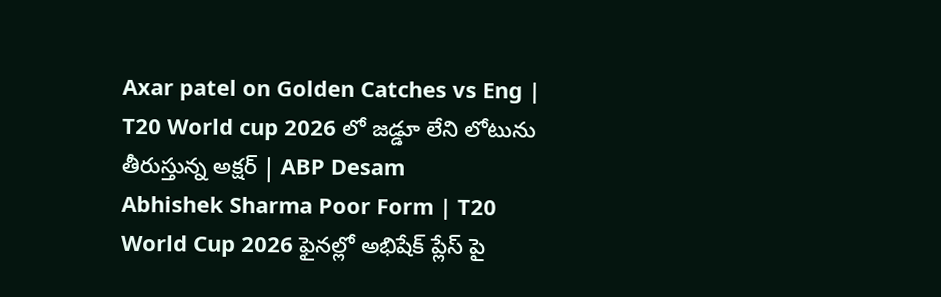Axar patel on Golden Catches vs Eng | T20 World cup 2026 లో జడ్డూ లేని లోటును తీరుస్తున్న అక్షర్ | ABP Desam
Abhishek Sharma Poor Form | T20 World Cup 2026 ఫైనల్లో అభిషేక్ ప్లేస్ పై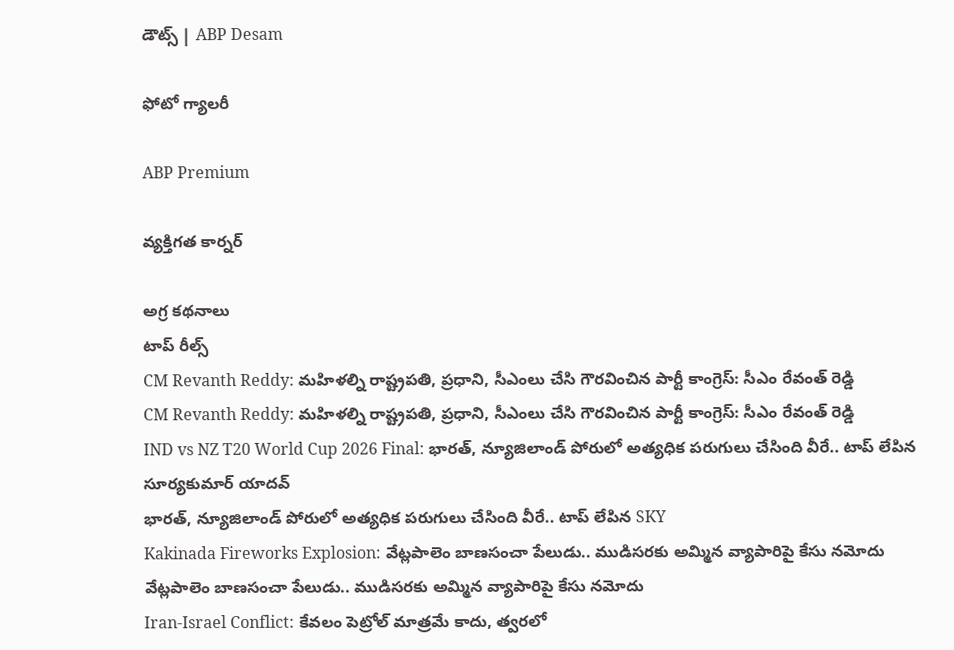డౌట్స్ | ABP Desam

ఫోటో గ్యాలరీ

ABP Premium

వ్యక్తిగత కార్నర్

అగ్ర కథనాలు
టాప్ రీల్స్
CM Revanth Reddy: మహిళల్ని రాష్ట్రపతి, ప్రధాని, సీఎంలు చేసి గౌరవించిన పార్టీ కాంగ్రెస్: సీఎం రేవంత్ రెడ్డి
CM Revanth Reddy: మహిళల్ని రాష్ట్రపతి, ప్రధాని, సీఎంలు చేసి గౌరవించిన పార్టీ కాంగ్రెస్: సీఎం రేవంత్ రెడ్డి
IND vs NZ T20 World Cup 2026 Final: భారత్, న్యూజిలాండ్ పోరులో అత్యధిక పరుగులు చేసింది వీరే.. టాప్ లేపిన సూర్యకుమార్ యాదవ్
భారత్, న్యూజిలాండ్ పోరులో అత్యధిక పరుగులు చేసింది వీరే.. టాప్ లేపిన SKY
Kakinada Fireworks Explosion: వేట్లపాలెం బాణసంచా పేలుడు.. ముడిసరకు అమ్మిన వ్యాపారిపై కేసు నమోదు
వేట్లపాలెం బాణసంచా పేలుడు.. ముడిసరకు అమ్మిన వ్యాపారిపై కేసు నమోదు
Iran-Israel Conflict: కేవలం పెట్రోల్ మాత్రమే కాదు, త్వరలో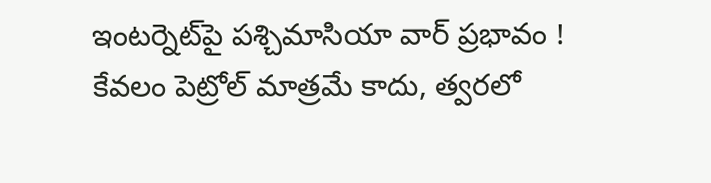ఇంటర్నెట్‌పై పశ్చిమాసియా వార్ ప్రభావం !
కేవలం పెట్రోల్ మాత్రమే కాదు, త్వరలో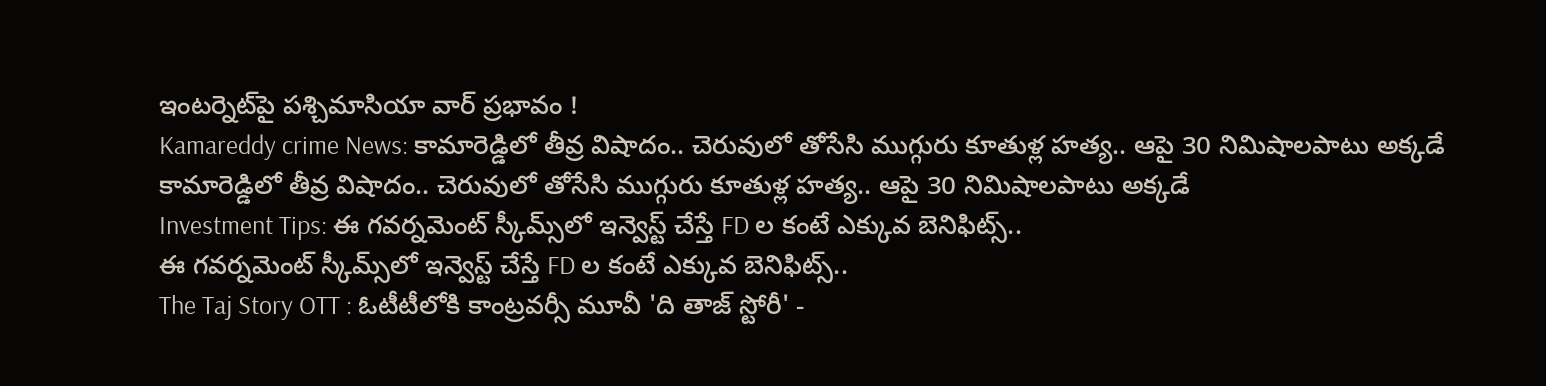ఇంటర్నెట్‌పై పశ్చిమాసియా వార్ ప్రభావం !
Kamareddy crime News: కామారెడ్డిలో తీవ్ర విషాదం.. చెరువులో తోసేసి ముగ్గురు కూతుళ్ల హత్య.. ఆపై 30 నిమిషాలపాటు అక్కడే
కామారెడ్డిలో తీవ్ర విషాదం.. చెరువులో తోసేసి ముగ్గురు కూతుళ్ల హత్య.. ఆపై 30 నిమిషాలపాటు అక్కడే
Investment Tips: ఈ గవర్నమెంట్ స్కీమ్స్‌లో ఇన్వెస్ట్ చేస్తే FD ల కంటే ఎక్కువ బెనిఫిట్స్..
ఈ గవర్నమెంట్ స్కీమ్స్‌లో ఇన్వెస్ట్ చేస్తే FD ల కంటే ఎక్కువ బెనిఫిట్స్..
The Taj Story OTT : ఓటీటీలోకి కాంట్రవర్సీ మూవీ 'ది తాజ్ స్టోరీ' -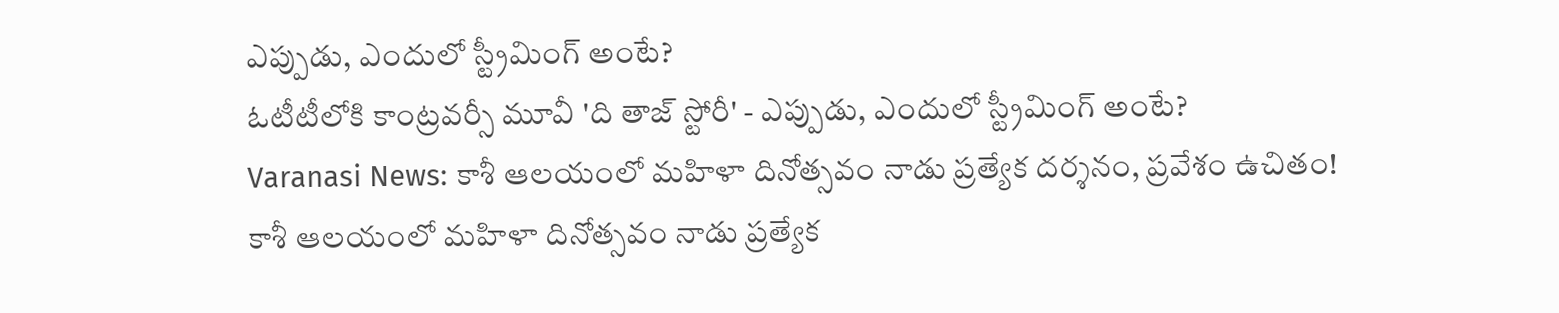ఎప్పుడు, ఎందులో స్ట్రీమింగ్ అంటే?
ఓటీటీలోకి కాంట్రవర్సీ మూవీ 'ది తాజ్ స్టోరీ' - ఎప్పుడు, ఎందులో స్ట్రీమింగ్ అంటే?
Varanasi News: కాశీ ఆలయంలో మహిళా దినోత్సవం నాడు ప్రత్యేక దర్శనం, ప్రవేశం ఉచితం!
కాశీ ఆలయంలో మహిళా దినోత్సవం నాడు ప్రత్యేక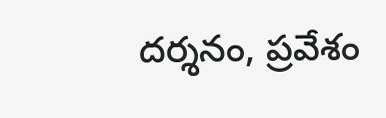దర్శనం, ప్రవేశం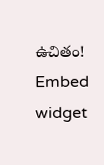ఉచితం!
Embed widget